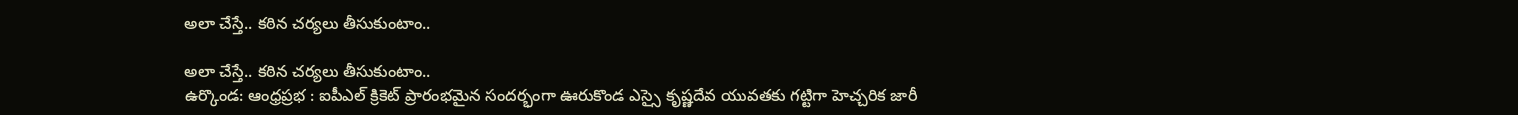అలా చేస్తే.. కఠిన చర్యలు తీసుకుంటాం..

అలా చేస్తే.. కఠిన చర్యలు తీసుకుంటాం..
ఉర్కొండ: ఆంధ్రప్రభ : ఐపీఎల్ క్రికెట్ ప్రారంభమైన సందర్భంగా ఊరుకొండ ఎస్సై కృష్ణదేవ యువతకు గట్టిగా హెచ్చరిక జారీ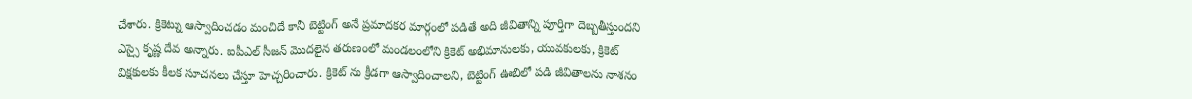చేశారు. క్రికెట్ను ఆస్వాదించడం మంచిదే కానీ బెట్టింగ్ అనే ప్రమాదకర మార్గంలో పడితే అది జీవితాన్ని పూర్తిగా దెబ్బతీస్తుందని ఎస్సై కృష్ణ దేవ అన్నారు. ఐపీఎల్ సీజన్ మొదలైన తరుణంలో మండలంలోని క్రికెట్ అభిమానులకు, యువకులకు, క్రికెట్ విక్షకులకు కీలక సూచనలు చేస్తూ హెచ్చరించారు. క్రికెట్ ను క్రీడగా ఆస్వాదించాలని, బెట్టింగ్ ఊబిలో పడి జీవితాలను నాశనం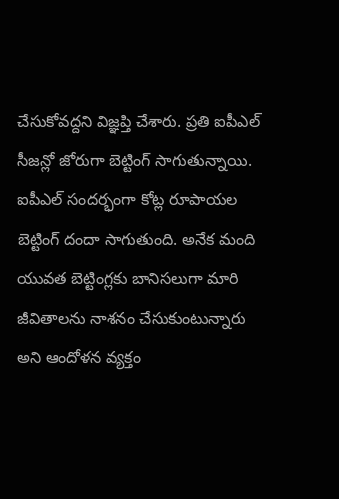చేసుకోవద్దని విజ్ఞప్తి చేశారు. ప్రతి ఐపీఎల్ సీజన్లో జోరుగా బెట్టింగ్ సాగుతున్నాయి. ఐపీఎల్ సందర్భంగా కోట్ల రూపాయల బెట్టింగ్ దందా సాగుతుంది. అనేక మంది యువత బెట్టింగ్లకు బానిసలుగా మారి జీవితాలను నాశనం చేసుకుంటున్నారు అని ఆందోళన వ్యక్తం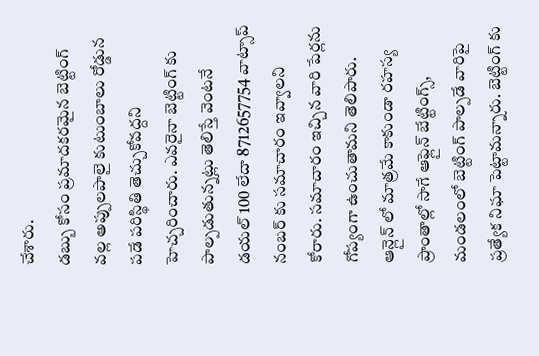చేశారు.
డబ్బు కోసం ప్రమాదకరమైన బెట్టింగ్ వల్ల అప్పులపాలై కుటుంబాలు రోడ్డున పడే పరిస్థితి తెచ్చుకోవద్దని హెచ్చరించారు. ఎవరైనా బెట్టింగ్ కు పాల్పడుతున్నట్లు తెలిస్తే వెంటనే డయల్ 100 లేదా 8712657754 వాట్సాప్ నంబర్ కు సమాచారం ఇవ్వాలని కోరారు. సమాచారం ఇచ్చిన వారి పేర్లను గోప్యంగా ఉంచుతామని తెలిపారు. ఆన్లైన్ లో మాత్రమే కాకుండా రహస్య ప్రాంతాల్లో సాగే ఆఫ్లైన్ బేట్టింగ్స్, మండలంలో బెట్టింగ్ పాల్పడే వారిపై ప్రత్యేక నిఘా పెట్టామన్నారు. బెట్టింగ్ కు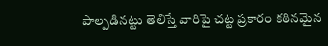పాల్పడినట్టు తెలిస్తే వారిపై చట్ట ప్రకారం కఠినమైన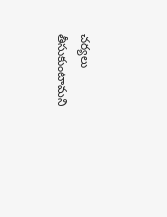చర్యలు తీసుకుంటామని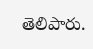తెలిపారు.